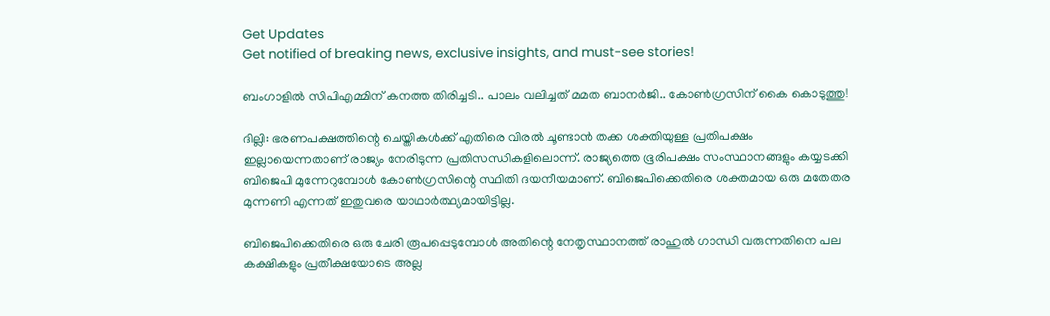Get Updates
Get notified of breaking news, exclusive insights, and must-see stories!

ബംഗാളിൽ സിപിഎമ്മിന് കനത്ത തിരിച്ചടി.. പാലം വലിച്ചത് മമത ബാനർജി.. കോൺഗ്രസിന് കൈ കൊടുത്തു!

ദില്ലി: ഭരണപക്ഷത്തിന്റെ ചെയ്തികള്‍ക്ക് എതിരെ വിരല്‍ ചൂണ്ടാന്‍ തക്ക ശക്തിയുള്ള പ്രതിപക്ഷം ഇല്ലായെന്നതാണ് രാജ്യം നേരിടുന്ന പ്രതിസന്ധികളിലൊന്ന്. രാജ്യത്തെ ഭൂരിപക്ഷം സംസ്ഥാനങ്ങളും കയ്യടക്കി ബിജെപി മുന്നേറുമ്പോള്‍ കോണ്‍ഗ്രസിന്റെ സ്ഥിതി ദയനീയമാണ്. ബിജെപിക്കെതിരെ ശക്തമായ ഒരു മതേതര മുന്നണി എന്നത് ഇതുവരെ യാഥാര്‍ത്ഥ്യമായിട്ടില്ല.

ബിജെപിക്കെതിരെ ഒരു ചേരി രൂപപ്പെടുമ്പോള്‍ അതിന്റെ നേതൃസ്ഥാനത്ത് രാഹുല്‍ ഗാന്ധി വരുന്നതിനെ പല കക്ഷികളും പ്രതീക്ഷയോടെ അല്ല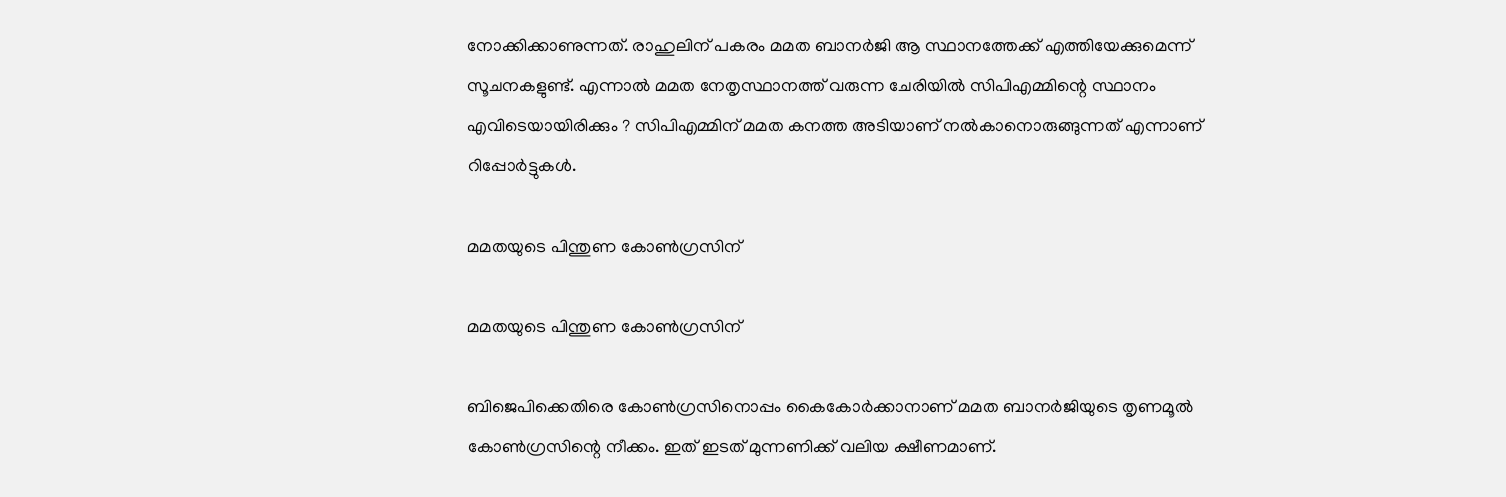നോക്കിക്കാണുന്നത്. രാഹുലിന് പകരം മമത ബാനര്‍ജി ആ സ്ഥാനത്തേക്ക് എത്തിയേക്കുമെന്ന് സൂചനകളുണ്ട്. എന്നാല്‍ മമത നേതൃസ്ഥാനത്ത് വരുന്ന ചേരിയില്‍ സിപിഎമ്മിന്റെ സ്ഥാനം എവിടെയായിരിക്കും ? സിപിഎമ്മിന് മമത കനത്ത അടിയാണ് നല്‍കാനൊരുങ്ങുന്നത് എന്നാണ് റിപ്പോര്‍ട്ടുകള്‍.

മമതയുടെ പിന്തുണ കോൺഗ്രസിന്

മമതയുടെ പിന്തുണ കോൺഗ്രസിന്

ബിജെപിക്കെതിരെ കോണ്‍ഗ്രസിനൊപ്പം കൈകോര്‍ക്കാനാണ് മമത ബാനര്‍ജിയുടെ തൃണമൂല്‍ കോണ്‍ഗ്രസിന്റെ നീക്കം. ഇത് ഇടത് മുന്നണിക്ക് വലിയ ക്ഷീണമാണ്.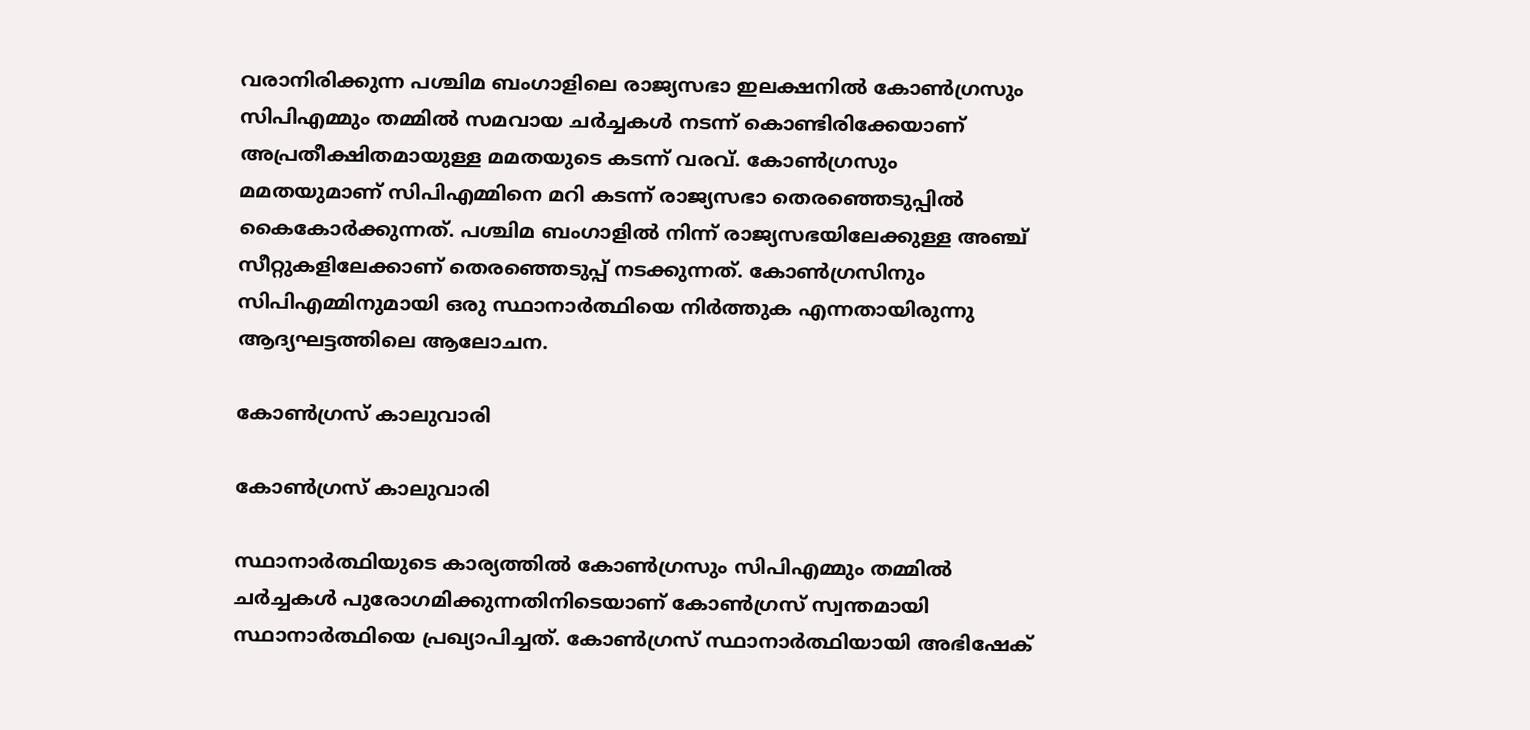വരാനിരിക്കുന്ന പശ്ചിമ ബംഗാളിലെ രാജ്യസഭാ ഇലക്ഷനില്‍ കോണ്‍ഗ്രസും സിപിഎമ്മും തമ്മില്‍ സമവായ ചര്‍ച്ചകള്‍ നടന്ന് കൊണ്ടിരിക്കേയാണ് അപ്രതീക്ഷിതമായുള്ള മമതയുടെ കടന്ന് വരവ്. കോണ്‍ഗ്രസും മമതയുമാണ് സിപിഎമ്മിനെ മറി കടന്ന് രാജ്യസഭാ തെരഞ്ഞെടുപ്പില്‍ കൈകോര്‍ക്കുന്നത്. പശ്ചിമ ബംഗാളില്‍ നിന്ന് രാജ്യസഭയിലേക്കുള്ള അഞ്ച് സീറ്റുകളിലേക്കാണ് തെരഞ്ഞെടുപ്പ് നടക്കുന്നത്. കോണ്‍ഗ്രസിനും സിപിഎമ്മിനുമായി ഒരു സ്ഥാനാര്‍ത്ഥിയെ നിര്‍ത്തുക എന്നതായിരുന്നു ആദ്യഘട്ടത്തിലെ ആലോചന.

കോൺഗ്രസ് കാലുവാരി

കോൺഗ്രസ് കാലുവാരി

സ്ഥാനാര്‍ത്ഥിയുടെ കാര്യത്തില്‍ കോണ്‍ഗ്രസും സിപിഎമ്മും തമ്മില്‍ ചര്‍ച്ചകള്‍ പുരോഗമിക്കുന്നതിനിടെയാണ് കോണ്‍ഗ്രസ് സ്വന്തമായി സ്ഥാനാര്‍ത്ഥിയെ പ്രഖ്യാപിച്ചത്. കോണ്‍ഗ്രസ് സ്ഥാനാര്‍ത്ഥിയായി അഭിഷേക്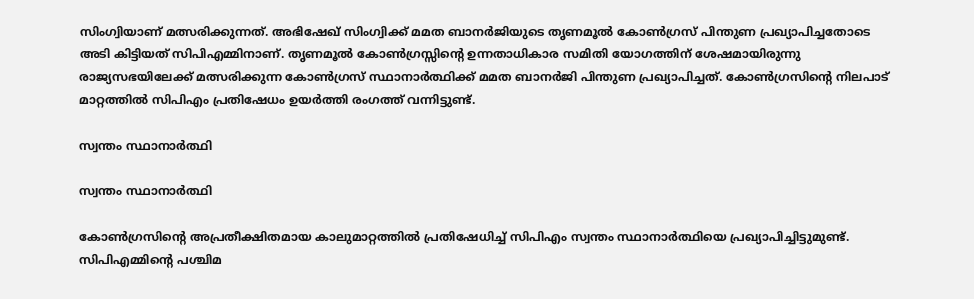സിംഗ്വിയാണ് മത്സരിക്കുന്നത്. അഭിഷേഖ് സിംഗ്വിക്ക് മമത ബാനര്‍ജിയുടെ തൃണമൂല്‍ കോണ്‍ഗ്രസ് പിന്തുണ പ്രഖ്യാപിച്ചതോടെ അടി കിട്ടിയത് സിപിഎമ്മിനാണ്. തൃണമൂല്‍ കോണ്‍ഗ്രസ്സിന്റെ ഉന്നതാധികാര സമിതി യോഗത്തിന് ശേഷമായിരുന്നു രാജ്യസഭയിലേക്ക് മത്സരിക്കുന്ന കോണ്‍ഗ്രസ് സ്ഥാനാര്‍ത്ഥിക്ക് മമത ബാനര്‍ജി പിന്തുണ പ്രഖ്യാപിച്ചത്. കോണ്‍ഗ്രസിന്റെ നിലപാട് മാറ്റത്തില്‍ സിപിഎം പ്രതിഷേധം ഉയര്‍ത്തി രംഗത്ത് വന്നിട്ടുണ്ട്.

സ്വന്തം സ്ഥാനാർത്ഥി

സ്വന്തം സ്ഥാനാർത്ഥി

കോണ്‍ഗ്രസിന്റെ അപ്രതീക്ഷിതമായ കാലുമാറ്റത്തില്‍ പ്രതിഷേധിച്ച് സിപിഎം സ്വന്തം സ്ഥാനാര്‍ത്ഥിയെ പ്രഖ്യാപിച്ചിട്ടുമുണ്ട്. സിപിഎമ്മിന്റെ പശ്ചിമ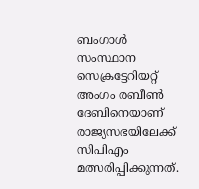ബംഗാള്‍ സംസ്ഥാന സെക്രട്ടേറിയറ്റ് അംഗം രബീണ്‍ ദേബിനെയാണ് രാജ്യസഭയിലേക്ക് സിപിഎം മത്സരിപ്പിക്കുന്നത്.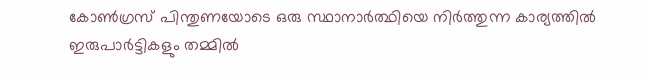കോണ്‍ഗ്രസ് പിന്തുണയോടെ ഒരു സ്ഥാനാര്‍ത്ഥിയെ നിര്‍ത്തുന്ന കാര്യത്തില്‍ ഇരുപാര്‍ട്ടികളും തമ്മില്‍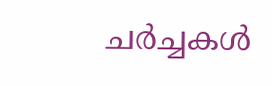ചര്‍ച്ചകള്‍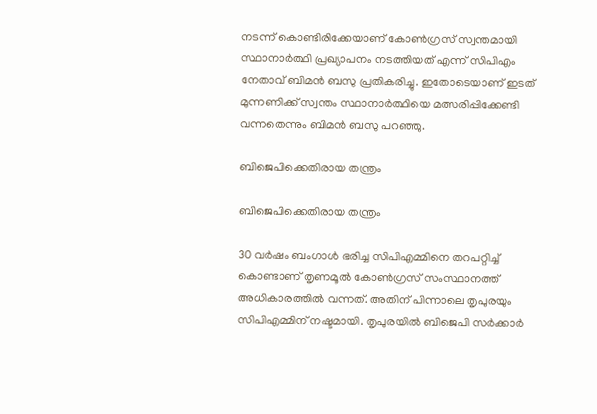നടന്ന് കൊണ്ടിരിക്കേയാണ് കോണ്‍ഗ്രസ് സ്വന്തമായി സ്ഥാനാര്‍ത്ഥി പ്രഖ്യാപനം നടത്തിയത് എന്ന് സിപിഎം നേതാവ് ബിമന്‍ ബസു പ്രതികരിച്ചു. ഇതോടെയാണ് ഇടത് മുന്നണിക്ക് സ്വന്തം സ്ഥാനാര്‍ത്ഥിയെ മത്സരിപ്പിക്കേണ്ടി വന്നതെന്നും ബിമന്‍ ബസു പറഞ്ഞു.

ബിജെപിക്കെതിരായ തന്ത്രം

ബിജെപിക്കെതിരായ തന്ത്രം

30 വര്‍ഷം ബംഗാള്‍ ഭരിച്ച സിപിഎമ്മിനെ തറപറ്റിച്ച് കൊണ്ടാണ് തൃണമൂല്‍ കോണ്‍ഗ്രസ് സംസ്ഥാനത്ത് അധികാരത്തില്‍ വന്നത്. അതിന് പിന്നാലെ തൃപുരയും സിപിഎമ്മിന് നഷ്ടമായി. തൃപുരയില്‍ ബിജെപി സര്‍ക്കാര്‍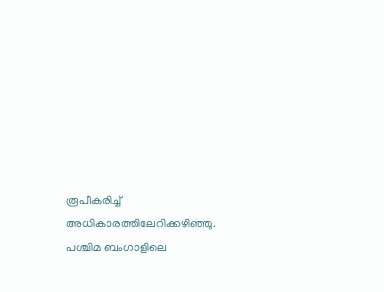രൂപീകരിച്ച് അധികാരത്തിലേറിക്കഴിഞ്ഞു. പശ്ചിമ ബംഗാളിലെ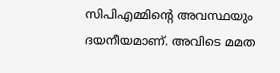സിപിഎമ്മിന്റെ അവസ്ഥയും ദയനീയമാണ്. അവിടെ മമത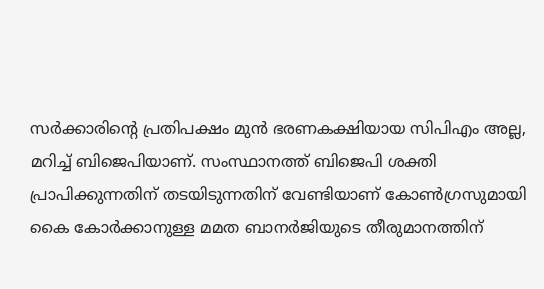സര്‍ക്കാരിന്റെ പ്രതിപക്ഷം മുന്‍ ഭരണകക്ഷിയായ സിപിഎം അല്ല, മറിച്ച് ബിജെപിയാണ്. സംസ്ഥാനത്ത് ബിജെപി ശക്തി പ്രാപിക്കുന്നതിന് തടയിടുന്നതിന് വേണ്ടിയാണ് കോണ്‍ഗ്രസുമായി കൈ കോര്‍ക്കാനുള്ള മമത ബാനര്‍ജിയുടെ തീരുമാനത്തിന്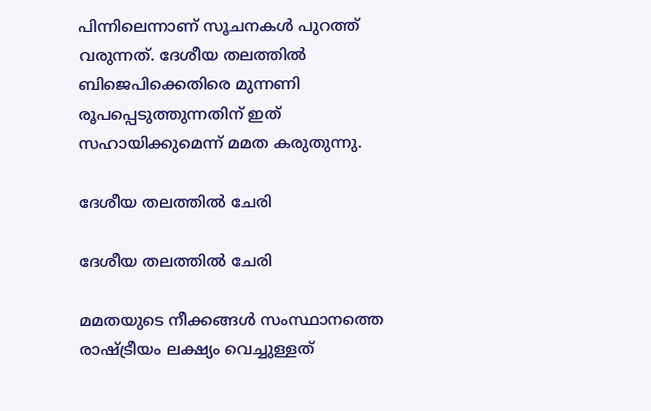പിന്നിലെന്നാണ് സൂചനകള്‍ പുറത്ത് വരുന്നത്. ദേശീയ തലത്തിൽ ബിജെപിക്കെതിരെ മുന്നണി രൂപപ്പെടുത്തുന്നതിന് ഇത് സഹായിക്കുമെന്ന് മമത കരുതുന്നു.

ദേശീയ തലത്തിൽ ചേരി

ദേശീയ തലത്തിൽ ചേരി

മമതയുടെ നീക്കങ്ങള്‍ സംസ്ഥാനത്തെ രാഷ്ട്രീയം ലക്ഷ്യം വെച്ചുള്ളത്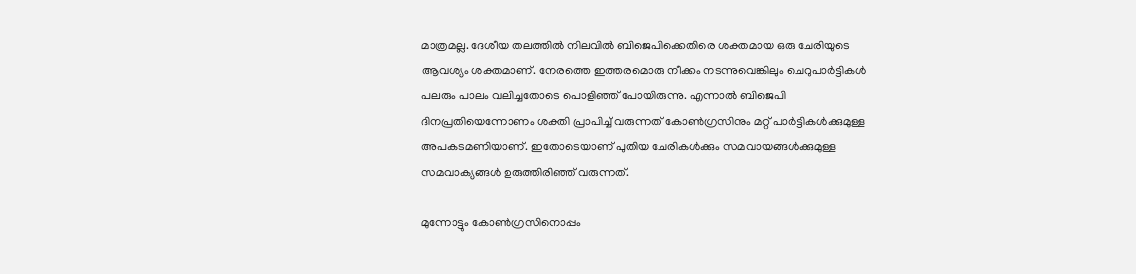മാത്രമല്ല. ദേശീയ തലത്തില്‍ നിലവില്‍ ബിജെപിക്കെതിരെ ശക്തമായ ഒരു ചേരിയുടെ ആവശ്യം ശക്തമാണ്. നേരത്തെ ഇത്തരമൊരു നീക്കം നടന്നുവെങ്കിലും ചെറുപാര്‍ട്ടികള്‍ പലരും പാലം വലിച്ചതോടെ പൊളിഞ്ഞ് പോയിരുന്നു. എന്നാല്‍ ബിജെപി ദിനപ്രതിയെന്നോണം ശക്തി പ്രാപിച്ച് വരുന്നത് കോണ്‍ഗ്രസിനും മറ്റ് പാര്‍ട്ടികള്‍ക്കുമുള്ള അപകടമണിയാണ്. ഇതോടെയാണ് പുതിയ ചേരികള്‍ക്കും സമവായങ്ങള്‍ക്കുമുള്ള സമവാക്യങ്ങള്‍ ഉരുത്തിരിഞ്ഞ് വരുന്നത്.

മുന്നോട്ടും കോൺഗ്രസിനൊപ്പം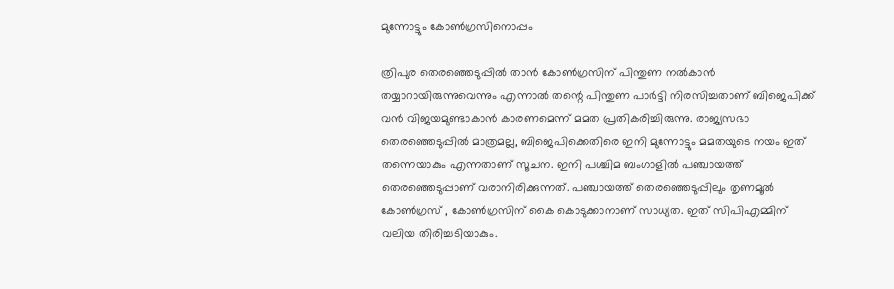മുന്നോട്ടും കോൺഗ്രസിനൊപ്പം

ത്രിപുര തെരഞ്ഞെടുപ്പില്‍ താന്‍ കോണ്‍ഗ്രസിന് പിന്തുണ നല്‍കാന്‍ തയ്യാറായിരുന്നുവെന്നും എന്നാല്‍ തന്റെ പിന്തുണ പാര്‍ട്ടി നിരസിച്ചതാണ് ബിജെപിക്ക് വന്‍ വിജയമുണ്ടാകാന്‍ കാരണമെന്ന് മമത പ്രതികരിച്ചിരുന്നു. രാജ്യസഭാ തെരഞ്ഞെടുപ്പില്‍ മാത്രമല്ല, ബിജെപിക്കെതിരെ ഇനി മുന്നോട്ടും മമതയുടെ നയം ഇത് തന്നെയാകും എന്നതാണ് സൂചന. ഇനി പശ്ചിമ ബംഗാളില്‍ പഞ്ചായത്ത് തെരഞ്ഞെടുപ്പാണ് വരാനിരിക്കുന്നത്. പഞ്ചായത്ത് തെരഞ്ഞെടുപ്പിലും തൃണമൂല്‍ കോണ്‍ഗ്രസ് , കോണ്‍ഗ്രസിന് കൈ കൊടുക്കാനാണ് സാധ്യത. ഇത് സിപിഎമ്മിന് വലിയ തിരിച്ചടിയാകും.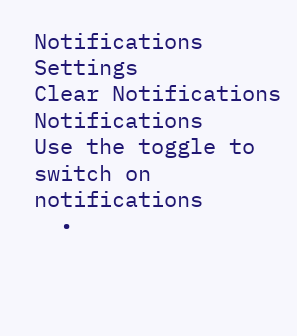Notifications
Settings
Clear Notifications
Notifications
Use the toggle to switch on notifications
  •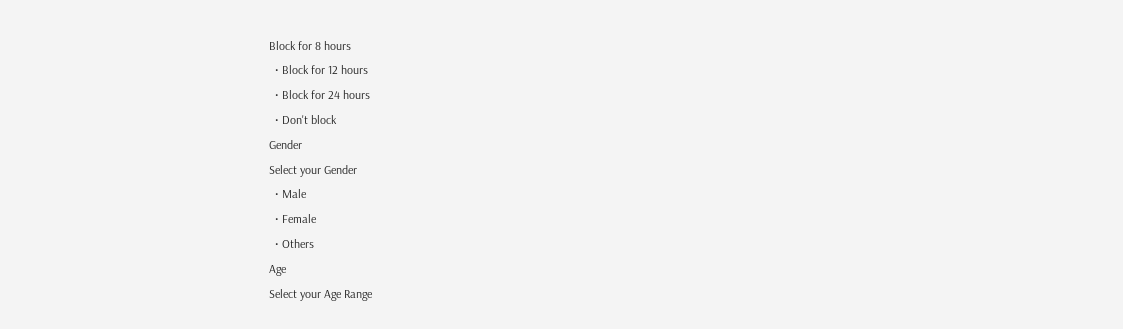Block for 8 hours
  • Block for 12 hours
  • Block for 24 hours
  • Don't block
Gender
Select your Gender
  • Male
  • Female
  • Others
Age
Select your Age Range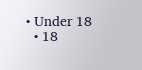• Under 18
  • 18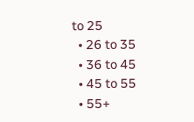to 25
  • 26 to 35
  • 36 to 45
  • 45 to 55
  • 55+